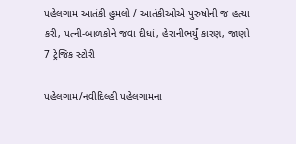પહેલગામ આતંકી હુમલો / આતંકીઓએ પુરુષોની જ હત્યા કરી, પત્ની-બાળકોને જવા દીધાં, હેરાનીભર્યું કારણ, જાણો 7 ટ્રેજિક સ્ટોરી

પહેલગામ/નવીદિલ્હી પહેલગામના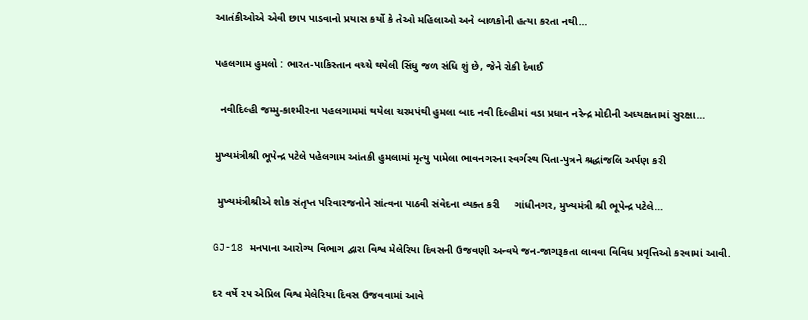આતંકીઓએ એવી છાપ પાડવાનો પ્રયાસ કર્યો કે તેઓ મહિલાઓ અને બાળકોની હત્યા કરતા નથી…

પહલગામ હુમલો : ભારત-પાકિસ્તાન વચ્ચે થયેલી સિંધુ જળ સંધિ શું છે, જેને રોકી દેવાઈ

  નવીદિલ્હી જમ્મુ-કાશ્મીરના પહલગામમાં થયેલા ચરમપંથી હુમલા બાદ નવી દિલ્હીમાં વડા પ્રધાન નરેન્દ્ર મોદીની અધ્યક્ષતામાં સુરક્ષા…

મુખ્યમંત્રીશ્રી ભૂપેન્દ્ર પટેલે પહેલગામ આંતકી હુમલામાં મૃત્યુ પામેલા ભાવનગરના સ્વર્ગસ્થ પિતા-પુત્રને શ્રદ્ધાંજલિ અર્પણ કરી

 મુખ્યમંત્રીશ્રીએ શોક સંતૃપ્ત પરિવારજનોને સાંત્વના પાઠવી સંવેદના વ્યક્ત કરી     ગાંધીનગર, મુખ્યમંત્રી શ્રી ભૂપેન્દ્ર પટેલે…

GJ-18 મનપાના આરોગ્ય વિભાગ દ્વારા વિશ્વ મેલેરિયા દિવસની ઉજવણી અન્વયે જન-જાગરૂકતા લાવવા વિવિધ પ્રવૃત્તિઓ કરવામાં આવી.

દર વર્ષે ૨૫ એપ્રિલ વિશ્વ મેલેરિયા દિવસ ઉજવવામાં આવે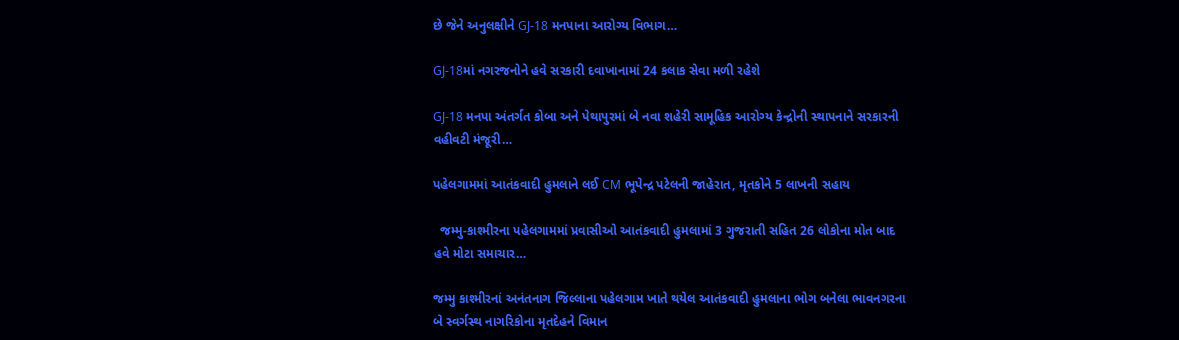છે જેને અનુલક્ષીને GJ-18 મનપાના આરોગ્ય વિભાગ…

GJ-18માં નગરજનોને હવે સરકારી દવાખાનામાં 24 કલાક સેવા મળી રહેશે

GJ-18 મનપા અંતર્ગત કોબા અને પેથાપુરમાં બે નવા શહેરી સામૂહિક આરોગ્ય કેન્દ્રોની સ્થાપનાને સરકારની વહીવટી મંજૂરી…

પહેલગામમાં આતંકવાદી હુમલાને લઈ CM ભૂપેન્દ્ર પટેલની જાહેરાત, મૃતકોને 5 લાખની સહાય

  જમ્મુ-કાશ્મીરના પહેલગામમાં પ્રવાસીઓ આતંકવાદી હુમલામાં 3 ગુજરાતી સહિત 26 લોકોના મોત બાદ હવે મોટા સમાચાર…

જમ્મુ કાશ્મીરનાં અનંતનાગ જિલ્લાના પહેલગામ ખાતે થયેલ આતંકવાદી હુમલાના ભોગ બનેલા ભાવનગરના બે સ્વર્ગસ્થ નાગરિકોના મૃતદેહને વિમાન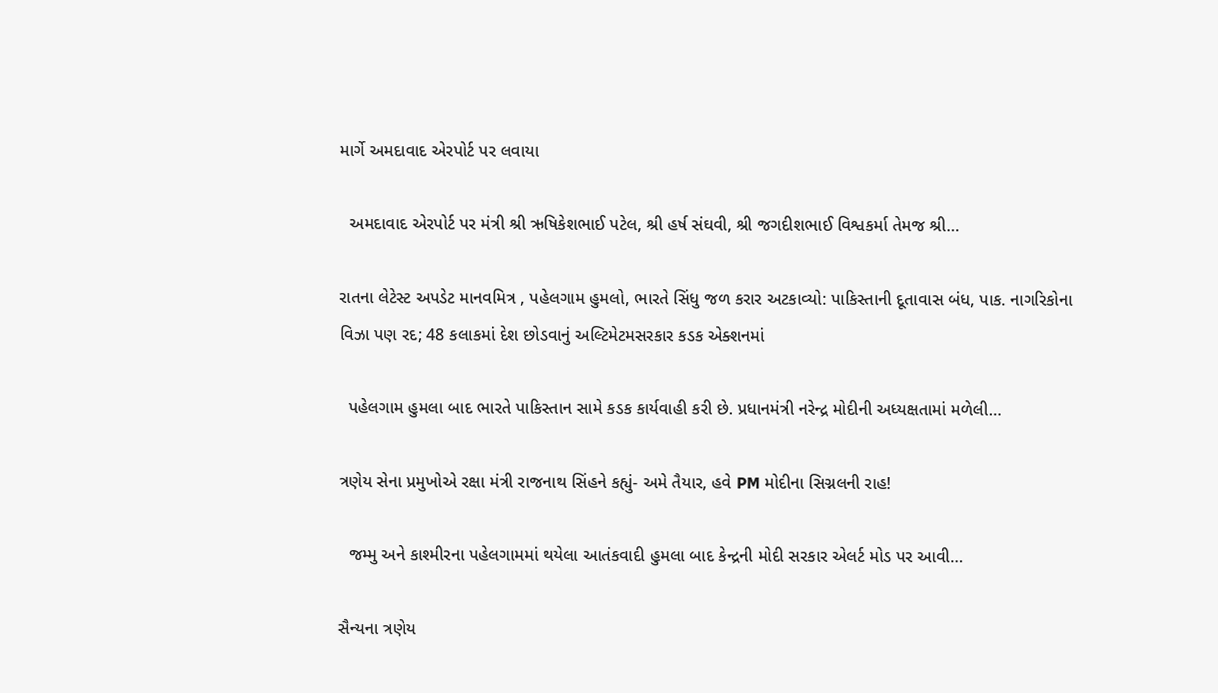માર્ગે અમદાવાદ એરપોર્ટ પર લવાયા

  અમદાવાદ એરપોર્ટ પર મંત્રી શ્રી ઋષિકેશભાઈ પટેલ, શ્રી હર્ષ સંઘવી, શ્રી જગદીશભાઈ વિશ્વકર્મા તેમજ શ્રી…

રાતના લેટેસ્ટ અપડેટ માનવમિત્ર , પહેલગામ હુમલો, ભારતે સિંધુ જળ કરાર અટકાવ્યો: પાકિસ્તાની દૂતાવાસ બંધ, પાક. નાગરિકોના વિઝા પણ રદ; 48 કલાકમાં દેશ છોડવાનું અલ્ટિમેટમસરકાર કડક એક્શનમાં

  પહેલગામ હુમલા બાદ ભારતે પાકિસ્તાન સામે કડક કાર્યવાહી કરી છે. પ્રધાનમંત્રી નરેન્દ્ર મોદીની અધ્યક્ષતામાં મળેલી…

ત્રણેય સેના પ્રમુખોએ રક્ષા મંત્રી રાજનાથ સિંહને કહ્યું- અમે તૈયાર, હવે PM મોદીના સિગ્નલની રાહ!

  જમ્મુ અને કાશ્મીરના પહેલગામમાં થયેલા આતંકવાદી હુમલા બાદ કેન્દ્રની મોદી સરકાર એલર્ટ મોડ પર આવી…

સૈન્યના ત્રણેય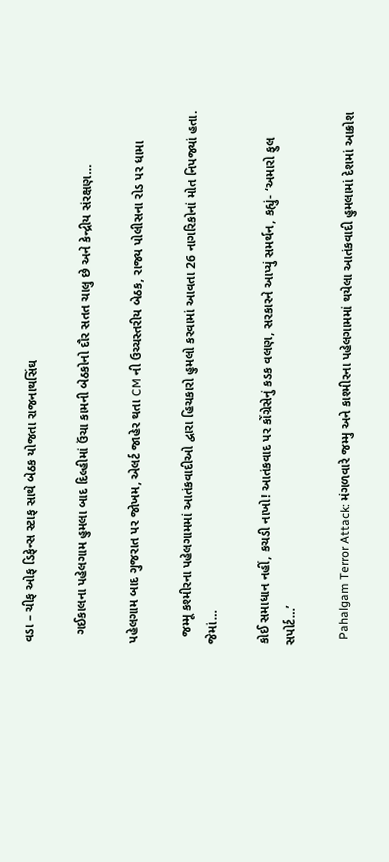વડા – ચીફ ઓફ ડિફેન્સ સ્ટાફ સાથે બેઠક યોજતા રાજનાથસિંઘ

  ગઈકાલના પહેલગામ હુમલા બાદ દિલ્હીમાં ઉંચા કામની બેઠકોનો દૌર સતત ચાલુ છે અને કેન્દ્રીય સંરક્ષણ…

પહેલગામ બાદ ગુજરાત પર જોખમ, એલર્ટ જાહેર થતા CM ની ઉચ્ચસ્તરીય બેઠક, રાજ્ય પોલીસના રોડ પર ધામા

  જમ્મૂ કશ્મીરના પહેલગામમાં આતંકવાદીઓ દ્વારા હિચકારો હુમલો કરવામાં આવતા 26 નાગરિકોનાં મોત નિપજ્યાં હતા. જેમાં…

કોઈ સમાધાન નહીં, કચડી નાખો! આતંકવાદ પર કોંગ્રેસેનું કડક વલણ, સરકારને આપ્યું સમર્થન, કહ્યું- ‘અમારો ફુલ સપોર્ટ…’

  Pahalgam Terror Attack: મંગળવારે જમ્મુ અને કાશ્મીરના પહેલગામમાં થયેલા આતંકવાદી હુમલામાં દેશમાં આક્રોશ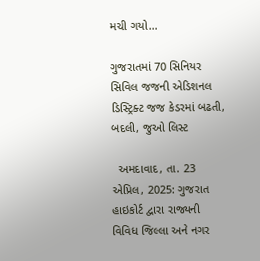મચી ગયો…

ગુજરાતમાં 70 સિનિયર સિવિલ જજની એડિશનલ ડિસ્ટ્રિક્ટ જજ કેડરમાં બઢતી, બદલી, જુઓ લિસ્ટ

  અમદાવાદ, તા. 23 એપ્રિલ, 2025: ગુજરાત હાઇકોર્ટ દ્વારા રાજ્યની વિવિધ જિલ્લા અને નગર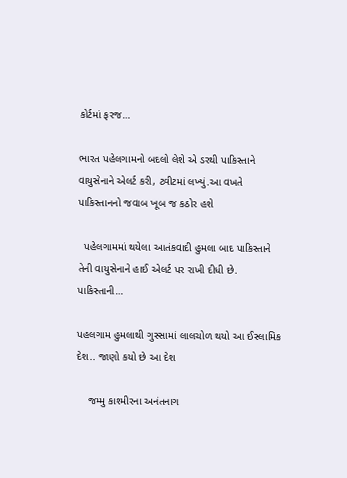કોર્ટમાં ફરજ…

ભારત પહેલગામનો બદલો લેશે એ ડરથી પાકિસ્તાને વાયુસેનાને એલર્ટ કરી, ટ્વીટમાં લખ્યું.આ વખતે પાકિસ્તાનનો જવાબ ખૂબ જ કઠોર હશે

  પહેલગામમાં થયેલા આતંકવાદી હુમલા બાદ પાકિસ્તાને તેની વાયુસેનાને હાઈ એલર્ટ પર રાખી દીધી છે. પાકિસ્તાની…

પહલગામ હુમલાથી ગુસ્સામાં લાલચોળ થયો આ ઈસ્લામિક દેશ.. જાણો કયો છે આ દેશ

    જમ્મુ કાશ્મીરના અનંતનાગ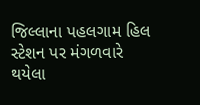જિલ્લાના પહલગામ હિલ સ્ટેશન પર મંગળવારે થયેલા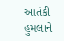આતંકી હુમલાને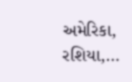અમેરિકા, રશિયા,…